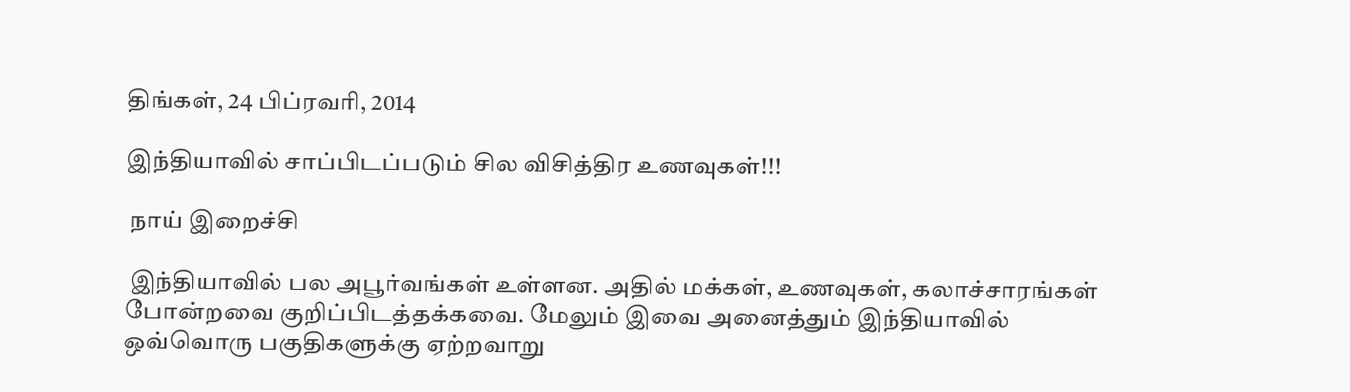திங்கள், 24 பிப்ரவரி, 2014

இந்தியாவில் சாப்பிடப்படும் சில விசித்திர உணவுகள்!!!

 நாய் இறைச்சி

 இந்தியாவில் பல அபூர்வங்கள் உள்ளன. அதில் மக்கள், உணவுகள், கலாச்சாரங்கள் போன்றவை குறிப்பிடத்தக்கவை. மேலும் இவை அனைத்தும் இந்தியாவில் ஒவ்வொரு பகுதிகளுக்கு ஏற்றவாறு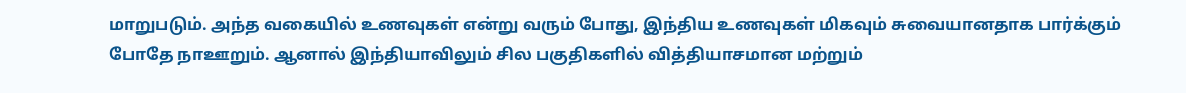மாறுபடும். அந்த வகையில் உணவுகள் என்று வரும் போது, இந்திய உணவுகள் மிகவும் சுவையானதாக பார்க்கும் போதே நாஊறும். ஆனால் இந்தியாவிலும் சில பகுதிகளில் வித்தியாசமான மற்றும்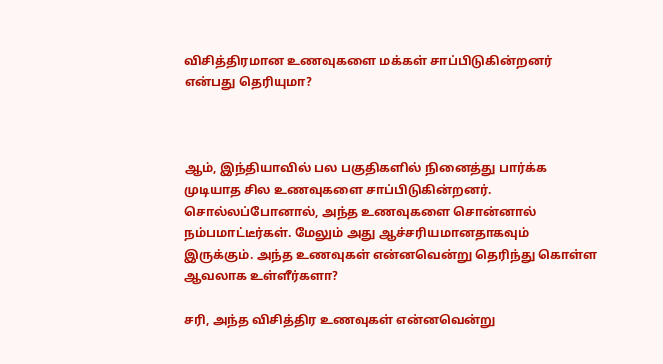விசித்திரமான உணவுகளை மக்கள் சாப்பிடுகின்றனர் என்பது தெரியுமா?



ஆம், இந்தியாவில் பல பகுதிகளில் நினைத்து பார்க்க முடியாத சில உணவுகளை சாப்பிடுகின்றனர். சொல்லப்போனால், அந்த உணவுகளை சொன்னால் நம்பமாட்டீர்கள். மேலும் அது ஆச்சரியமானதாகவும் இருக்கும். அந்த உணவுகள் என்னவென்று தெரிந்து கொள்ள ஆவலாக உள்ளீர்களா?

சரி, அந்த விசித்திர உணவுகள் என்னவென்று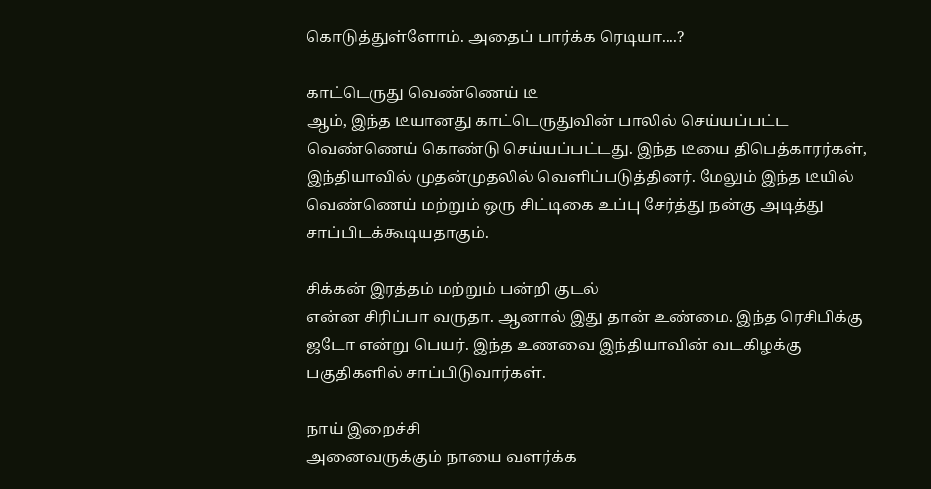கொடுத்துள்ளோம். அதைப் பார்க்க ரெடியா....?

காட்டெருது வெண்ணெய் டீ
ஆம், இந்த டீயானது காட்டெருதுவின் பாலில் செய்யப்பட்ட வெண்ணெய் கொண்டு செய்யப்பட்டது. இந்த டீயை திபெத்காரர்கள், இந்தியாவில் முதன்முதலில் வெளிப்படுத்தினர். மேலும் இந்த டீயில் வெண்ணெய் மற்றும் ஒரு சிட்டிகை உப்பு சேர்த்து நன்கு அடித்து சாப்பிடக்கூடியதாகும்.

சிக்கன் இரத்தம் மற்றும் பன்றி குடல்
என்ன சிரிப்பா வருதா. ஆனால் இது தான் உண்மை. இந்த ரெசிபிக்கு ஜடோ என்று பெயர். இந்த உணவை இந்தியாவின் வடகிழக்கு பகுதிகளில் சாப்பிடுவார்கள்.

நாய் இறைச்சி
அனைவருக்கும் நாயை வளர்க்க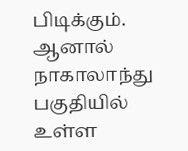பிடிக்கும். ஆனால் நாகாலாந்து பகுதியில் உள்ள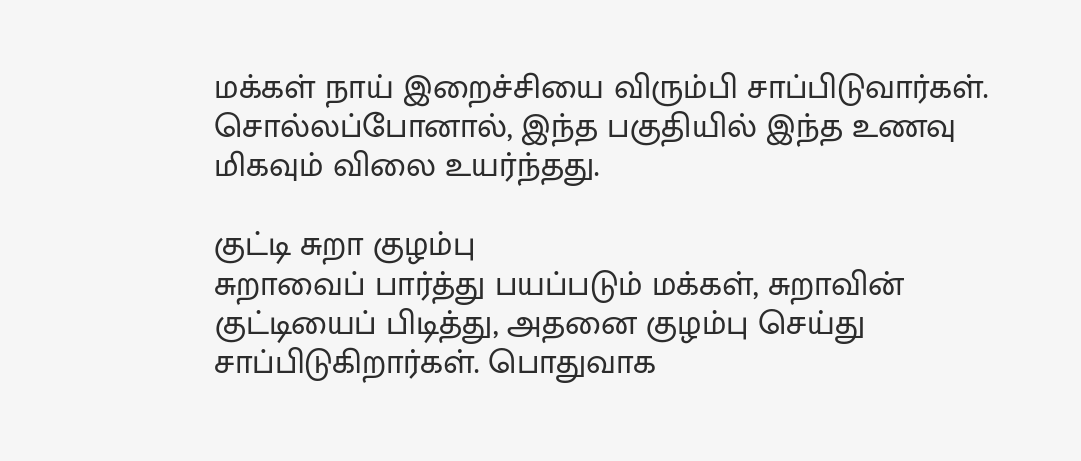மக்கள் நாய் இறைச்சியை விரும்பி சாப்பிடுவார்கள். சொல்லப்போனால், இந்த பகுதியில் இந்த உணவு மிகவும் விலை உயர்ந்தது.

குட்டி சுறா குழம்பு
சுறாவைப் பார்த்து பயப்படும் மக்கள், சுறாவின் குட்டியைப் பிடித்து, அதனை குழம்பு செய்து சாப்பிடுகிறார்கள். பொதுவாக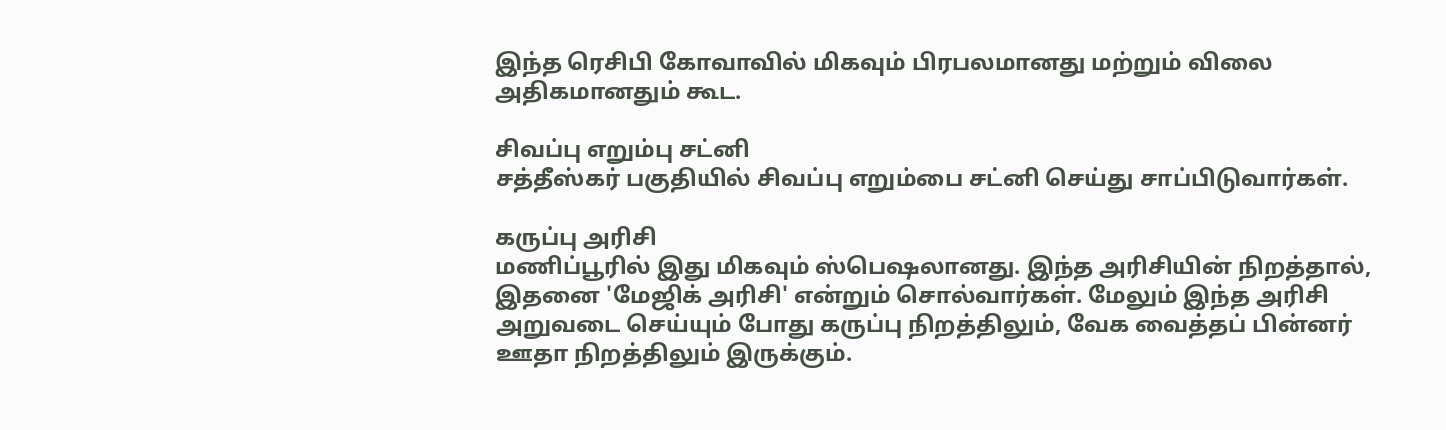இந்த ரெசிபி கோவாவில் மிகவும் பிரபலமானது மற்றும் விலை அதிகமானதும் கூட.

சிவப்பு எறும்பு சட்னி
சத்தீஸ்கர் பகுதியில் சிவப்பு எறும்பை சட்னி செய்து சாப்பிடுவார்கள்.

கருப்பு அரிசி
மணிப்பூரில் இது மிகவும் ஸ்பெஷலானது. இந்த அரிசியின் நிறத்தால், இதனை 'மேஜிக் அரிசி' என்றும் சொல்வார்கள். மேலும் இந்த அரிசி அறுவடை செய்யும் போது கருப்பு நிறத்திலும், வேக வைத்தப் பின்னர் ஊதா நிறத்திலும் இருக்கும்.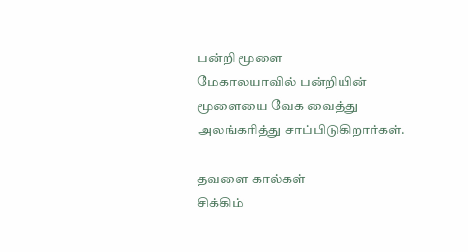பன்றி மூளை
மேகாலயாவில் பன்றியின் மூளையை வேக வைத்து அலங்கரித்து சாப்பிடுகிறார்கள்.

தவளை கால்கள்
சிக்கிம்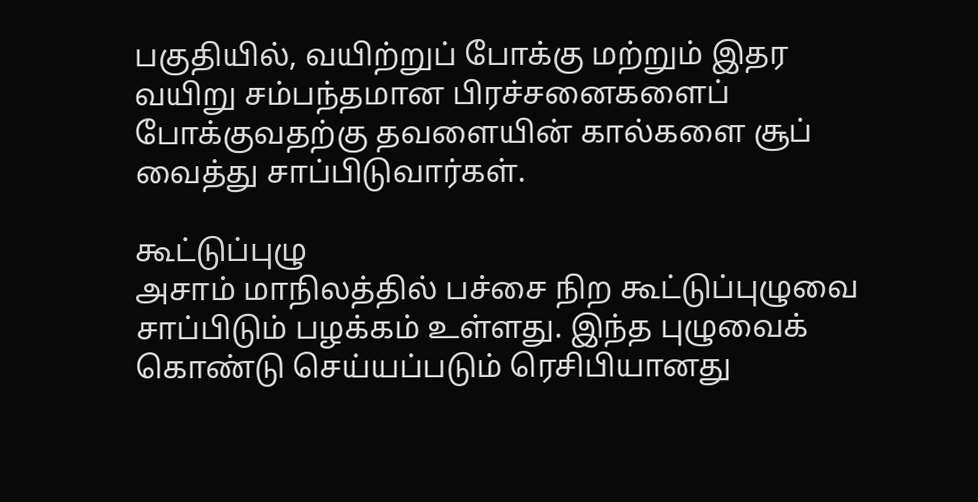பகுதியில், வயிற்றுப் போக்கு மற்றும் இதர வயிறு சம்பந்தமான பிரச்சனைகளைப் போக்குவதற்கு தவளையின் கால்களை சூப் வைத்து சாப்பிடுவார்கள்.

கூட்டுப்புழு
அசாம் மாநிலத்தில் பச்சை நிற கூட்டுப்புழுவை சாப்பிடும் பழக்கம் உள்ளது. இந்த புழுவைக் கொண்டு செய்யப்படும் ரெசிபியானது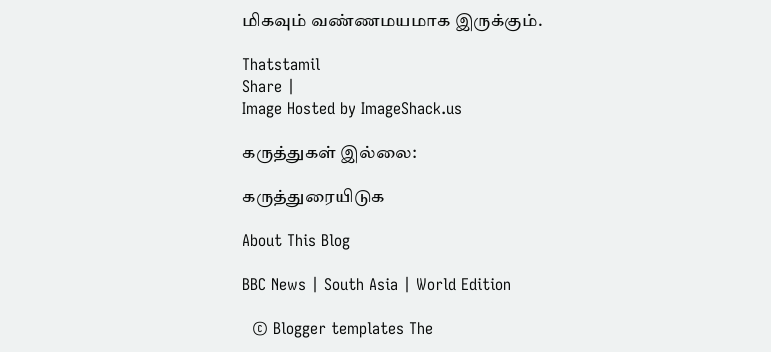மிகவும் வண்ணமயமாக இருக்கும்.

Thatstamil
Share |
Image Hosted by ImageShack.us

கருத்துகள் இல்லை:

கருத்துரையிடுக

About This Blog

BBC News | South Asia | World Edition

  © Blogger templates The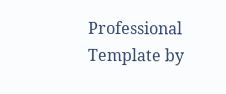Professional Template by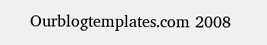Ourblogtemplates.com 2008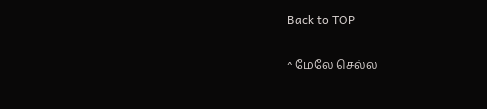Back to TOP

^ மேலே செல்ல